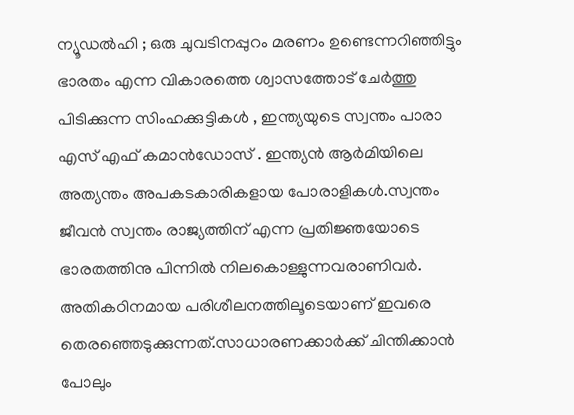ന്യൂഡൽഹി ; ഒരു ചുവടിനപ്പുറം മരണം ഉണ്ടെന്നറിഞ്ഞിട്ടും ഭാരതം എന്ന വികാരത്തെ ശ്വാസത്തോട് ചേർത്തു പിടിക്കുന്ന സിംഹക്കുട്ടികൾ , ഇന്ത്യയുടെ സ്വന്തം പാരാ എസ് എഫ് കമാൻഡോസ് . ഇന്ത്യൻ ആർമിയിലെ അത്യന്തം അപകടകാരികളായ പോരാളികൾ.സ്വന്തം ജീവൻ സ്വന്തം രാജ്യത്തിന് എന്ന പ്രതിജ്ഞയോടെ ഭാരതത്തിനു പിന്നിൽ നിലകൊള്ളുന്നവരാണിവർ.
അതികഠിനമായ പരിശീലനത്തിലൂടെയാണ് ഇവരെ തെരഞ്ഞെടുക്കുന്നത്.സാധാരണക്കാർക്ക് ചിന്തിക്കാൻ പോലും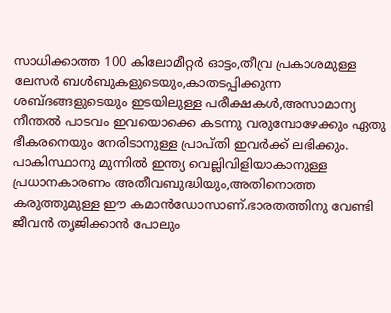സാധിക്കാത്ത 100 കിലോമീറ്റർ ഓട്ടം,തീവ്ര പ്രകാശമുള്ള ലേസർ ബൾബുകളുടെയും,കാതടപ്പിക്കുന്ന ശബ്ദങ്ങളുടെയും ഇടയിലുള്ള പരീക്ഷകൾ,അസാമാന്യ നീന്തൽ പാടവം ഇവയൊക്കെ കടന്നു വരുമ്പോഴേക്കും ഏതു ഭീകരനെയും നേരിടാനുള്ള പ്രാപ്തി ഇവർക്ക് ലഭിക്കും.
പാകിസ്ഥാനു മുന്നിൽ ഇന്ത്യ വെല്ലിവിളിയാകാനുള്ള പ്രധാനകാരണം അതീവബുദ്ധിയും,അതിനൊത്ത കരുത്തുമുള്ള ഈ കമാൻഡോസാണ്.ഭാരതത്തിനു വേണ്ടി ജീവൻ തൃജിക്കാൻ പോലും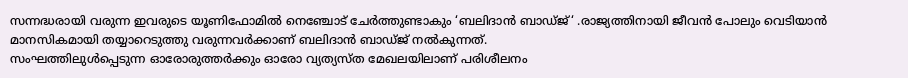സന്നദ്ധരായി വരുന്ന ഇവരുടെ യൂണിഫോമിൽ നെഞ്ചോട് ചേർത്തുണ്ടാകും ‘ബലിദാൻ ബാഡ്ജ്‘ .രാജ്യത്തിനായി ജീവൻ പോലും വെടിയാൻ മാനസികമായി തയ്യാറെടുത്തു വരുന്നവർക്കാണ് ബലിദാൻ ബാഡ്ജ് നൽകുന്നത്.
സംഘത്തിലുൾപ്പെടുന്ന ഓരോരുത്തർക്കും ഓരോ വ്യത്യസ്ത മേഖലയിലാണ് പരിശീലനം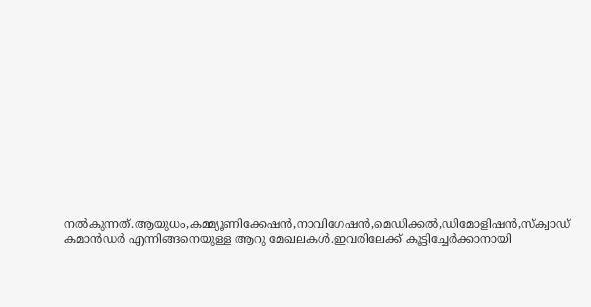നൽകുന്നത്.ആയുധം,കമ്മ്യൂണിക്കേഷൻ,നാവിഗേഷൻ,മെഡിക്കൽ,ഡിമോളിഷൻ,സ്ക്വാഡ് കമാൻഡർ എന്നിങ്ങനെയുള്ള ആറു മേഖലകൾ.ഇവരിലേക്ക് കൂട്ടിച്ചേർക്കാനായി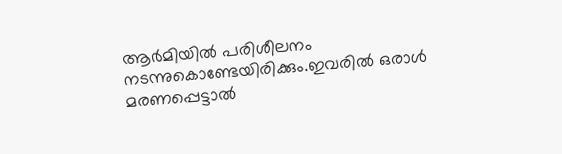ആർമിയിൽ പരിശീലനം നടന്നുകൊണ്ടേയിരിക്കും.ഇവരിൽ ഒരാൾ മരണപ്പെട്ടാൽ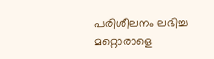പരിശീലനം ലഭിച്ച മറ്റൊരാളെ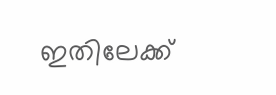ഇതിലേക്ക്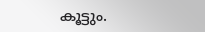കൂട്ടും.